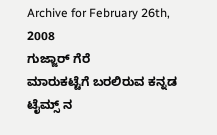Archive for February 26th, 2008
ಗುಜ್ಜಾರ್ ಗೆರೆ
ಮಾರುಕಟ್ಟೆಗೆ ಬರಲಿರುವ ಕನ್ನಡ ಟೈಮ್ಸ್ ನ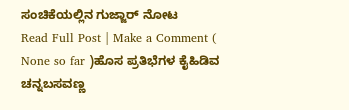ಸಂಚಿಕೆಯಲ್ಲಿನ ಗುಜ್ಜಾರ್ ನೋಟ
Read Full Post | Make a Comment ( None so far )ಹೊಸ ಪ್ರತಿಭೆಗಳ ಕೈಹಿಡಿವ ಚನ್ನಬಸವಣ್ಣ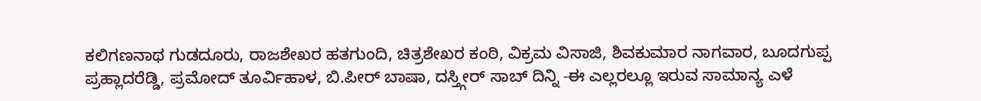ಕಲಿಗಣನಾಥ ಗುಡದೂರು, ರಾಜಶೇಖರ ಹತಗುಂದಿ, ಚಿತ್ರಶೇಖರ ಕಂಠಿ, ವಿಕ್ರಮ ವಿಸಾಜಿ, ಶಿವಕುಮಾರ ನಾಗವಾರ, ಬೂದಗುಪ್ಪ ಪ್ರಹ್ಲಾದರೆಡ್ಡಿ, ಪ್ರಮೋದ್ ತೂರ್ವಿಹಾಳ, ಬಿ.ಪೀರ್ ಬಾಷಾ, ದಸ್ತ್ಗೀರ್ ಸಾಬ್ ದಿನ್ನಿ -ಈ ಎಲ್ಲರಲ್ಲೂ ಇರುವ ಸಾಮಾನ್ಯ ಎಳೆ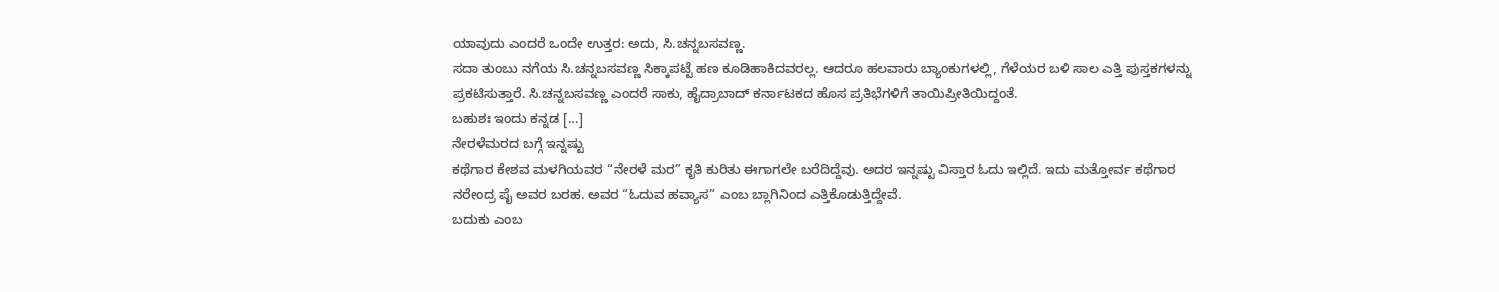ಯಾವುದು ಎಂದರೆ ಒಂದೇ ಉತ್ತರ: ಅದು, ಸಿ.ಚನ್ನಬಸವಣ್ಣ.
ಸದಾ ತುಂಬು ನಗೆಯ ಸಿ.ಚನ್ನಬಸವಣ್ಣ ಸಿಕ್ಕಾಪಟ್ಟೆ ಹಣ ಕೂಡಿಹಾಕಿದವರಲ್ಲ. ಆದರೂ ಹಲವಾರು ಬ್ಯಾಂಕುಗಳಲ್ಲಿ, ಗೆಳೆಯರ ಬಳಿ ಸಾಲ ಎತ್ತಿ ಪುಸ್ತಕಗಳನ್ನು ಪ್ರಕಟಿಸುತ್ತಾರೆ. ಸಿ.ಚನ್ನಬಸವಣ್ಣ ಎಂದರೆ ಸಾಕು, ಹೈದ್ರಾಬಾದ್ ಕರ್ನಾಟಕದ ಹೊಸ ಪ್ರತಿಭೆಗಳಿಗೆ ತಾಯಿಪ್ರೀತಿಯಿದ್ದಂತೆ.
ಬಹುಶಃ ಇಂದು ಕನ್ನಡ [...]
ನೇರಳೆಮರದ ಬಗ್ಗೆ ಇನ್ನಷ್ಟು
ಕಥೆಗಾರ ಕೇಶವ ಮಳಗಿಯವರ “ನೇರಳೆ ಮರ” ಕೃತಿ ಕುರಿತು ಈಗಾಗಲೇ ಬರೆದಿದ್ದೆವು. ಅದರ ಇನ್ನಷ್ಟು ವಿಸ್ತಾರ ಓದು ಇಲ್ಲಿದೆ. ಇದು ಮತ್ತೋರ್ವ ಕಥೆಗಾರ ನರೇಂದ್ರ ಪೈ ಅವರ ಬರಹ. ಅವರ “ಓದುವ ಹವ್ಯಾಸ” ಎಂಬ ಬ್ಲಾಗಿನಿಂದ ಎತ್ತಿಕೊಡುತ್ತಿದ್ದೇವೆ.
ಬದುಕು ಎಂಬ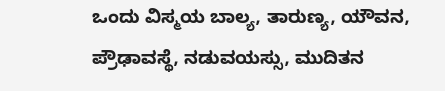ಒಂದು ವಿಸ್ಮಯ ಬಾಲ್ಯ, ತಾರುಣ್ಯ, ಯೌವನ, ಪ್ರೌಢಾವಸ್ಥೆ, ನಡುವಯಸ್ಸು, ಮುದಿತನ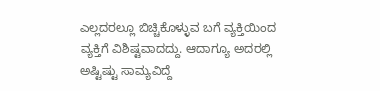ಎಲ್ಲದರಲ್ಲೂ ಬಿಚ್ಚಿಕೊಳ್ಳುವ ಬಗೆ ವ್ಯಕ್ತಿಯಿಂದ ವ್ಯಕ್ತಿಗೆ ವಿಶಿಷ್ಟವಾದದ್ದು. ಆದಾಗ್ಯೂ ಅದರಲ್ಲಿ ಅಷ್ಟಿಷ್ಟು ಸಾಮ್ಯವಿದ್ದೆ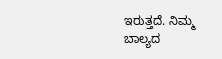ಇರುತ್ತದೆ. ನಿಮ್ಮ ಬಾಲ್ಯದ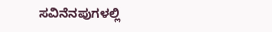ಸವಿನೆನಪುಗಳಲ್ಲಿ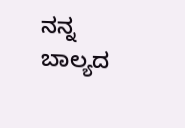ನನ್ನ ಬಾಲ್ಯದ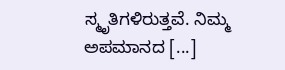ಸ್ಮೃತಿಗಳಿರುತ್ತವೆ. ನಿಮ್ಮ ಅಪಮಾನದ [...]